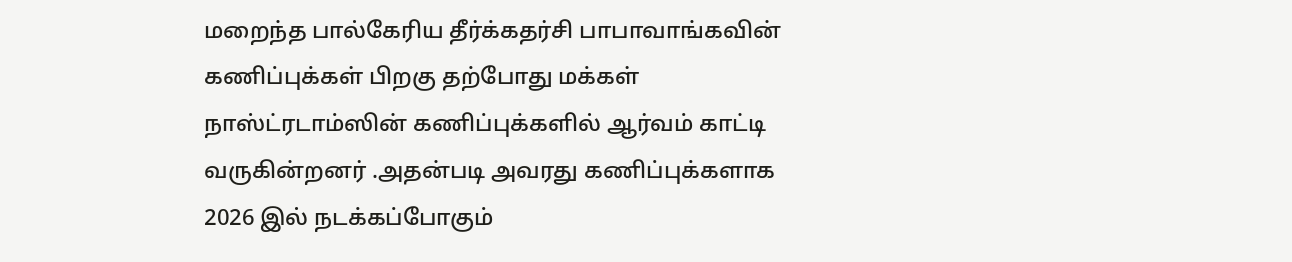மறைந்த பால்கேரிய தீர்க்கதர்சி பாபாவாங்கவின் கணிப்புக்கள் பிறகு தற்போது மக்கள் நாஸ்ட்ரடாம்ஸின் கணிப்புக்களில் ஆர்வம் காட்டி வருகின்றனர் .அதன்படி அவரது கணிப்புக்களாக 2026 இல் நடக்கப்போகும்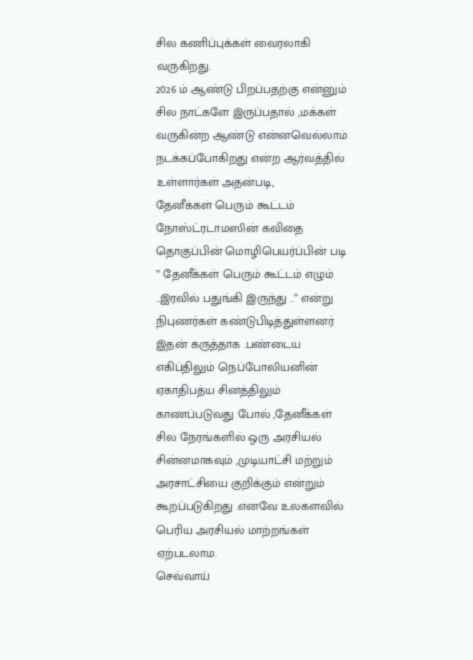சில கணிப்புக்கள் வைரலாகி வருகிறது.
2026 ம் ஆண்டு பிறப்பதற்கு என்னும் சில நாட்களே இருப்பதால் ,மக்கள் வருகின்ற ஆண்டு என்னவெல்லாம் நடக்கப்போகிறது என்ற ஆர்வத்தில் உள்ளார்கள் அதன்படி,
தேனீக்கள் பெரும் கூட்டம்
நோஸ்ட்ரடாமஸின் கவிதை தொகுப்பின் மொழிபெயர்ப்பின் படி ” தேனீக்கள் பெரும் கூட்டம் எழும் ..இரவில் பதுங்கி இருந்து ..” என்று நிபுணர்கள் கண்டுபிடித்துள்ளனர் இதன் கருத்தாக .பண்டைய எகிப்திலும் நெப்போலியனின் ஏகாதிபத்ய சினத்திலும் காணப்படுவது போல் ,தேனீக்கள் சில நேரங்களில் ஒரு அரசியல் சின்னமாகவும் ,முடியாட்சி மற்றும் அரசாட்சியை குறிக்கும் என்றும் கூறப்படுகிறது .எனவே உலகளவில் பெரிய அரசியல் மாற்றங்கள் ஏற்படலாம.
செவ்வாய்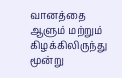வானத்தை ஆளும் மற்றும் கிழக்கிலிருந்து மூன்று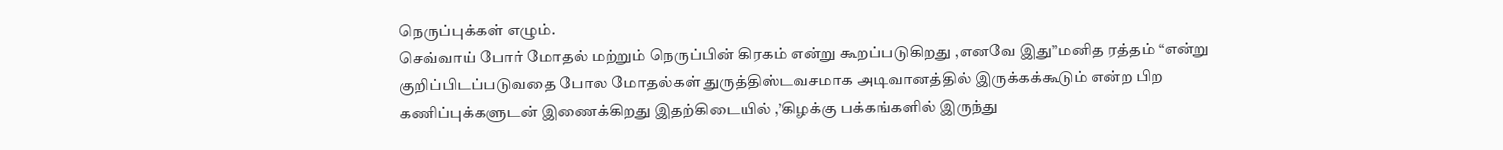நெருப்புக்கள் எழும்.
செவ்வாய் போர் மோதல் மற்றும் நெருப்பின் கிரகம் என்று கூறப்படுகிறது ,எனவே இது”மனித ரத்தம் “என்று குறிப்பிடப்படுவதை போல மோதல்கள் துருத்திஸ்டவசமாக அடிவானத்தில் இருக்கக்கூடும் என்ற பிற கணிப்புக்களுடன் இணைக்கிறது இதற்கிடையில் ,’கிழக்கு பக்கங்களில் இருந்து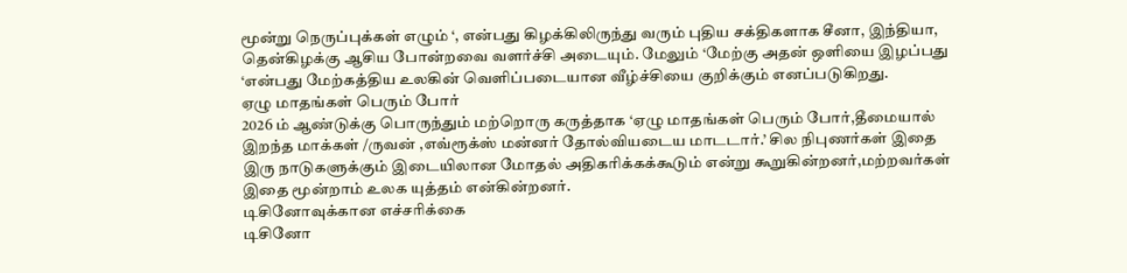மூன்று நெருப்புக்கள் எழும் ‘, என்பது கிழக்கிலிருந்து வரும் புதிய சக்திகளாக சீனா, இந்தியா, தென்கிழக்கு ஆசிய போன்றவை வளர்ச்சி அடையும். மேலும் ‘மேற்கு அதன் ஒளியை இழப்பது ‘என்பது மேற்கத்திய உலகின் வெளிப்படையான வீழ்ச்சியை குறிக்கும் எனப்படுகிறது.
ஏழு மாதங்கள் பெரும் போர்
2026 ம் ஆண்டுக்கு பொருந்தும் மற்றொரு கருத்தாக ‘ஏழு மாதங்கள் பெரும் போர்,தீமையால் இறந்த மாக்கள் /ருவன் ,எவ்ரூக்ஸ் மன்னர் தோல்வியடைய மாடடார்.’ சில நிபுணர்கள் இதை இரு நாடுகளுக்கும் இடையிலான மோதல் அதிகரிக்கக்கூடும் என்று கூறுகின்றனர்,மற்றவர்கள் இதை மூன்றாம் உலக யுத்தம் என்கின்றனர்.
டிசினோவுக்கான எச்சரிக்கை
டிசினோ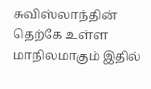சுவிஸ்லாந்தின் தெற்கே உள்ள மாநிலமாகும் இதில்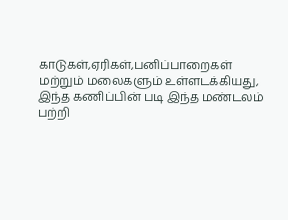காடுகள்,ஏரிகள்,பனிப்பாறைகள் மற்றும் மலைகளும் உள்ளடக்கியது, இந்த கணிப்பின் படி இந்த மண்டலம் பற்றி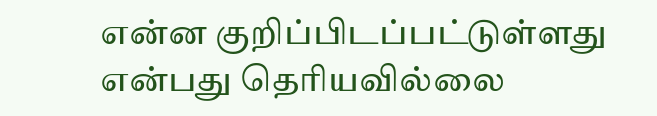என்ன குறிப்பிடப்பட்டுள்ளது என்பது தெரியவில்லை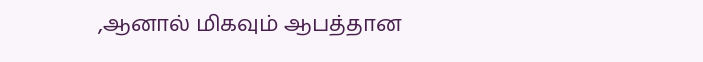,ஆனால் மிகவும் ஆபத்தான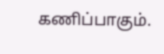கணிப்பாகும்.